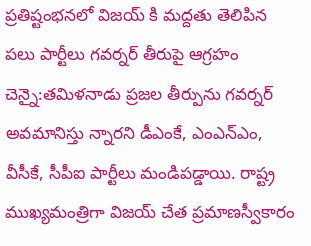ప్రతిష్టంభనలో విజయ్ కి మద్దతు తెలిపిన పలు పార్టీలు గవర్నర్‌ తీరుపై ఆగ్రహం చెన్నై:తమిళనాడు ప్రజల తీర్పును గవర్నర్‌ అవమానిస్తు న్నారని డీఎంకే, ఎంఎన్‌ఎం, వీసీకే, సీపీఐ పార్టీలు మండిపడ్డాయి. రాష్ట్ర ముఖ్యమంత్రిగా విజయ్ చేత ప్రమాణస్వీకారం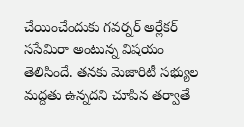చేయించేందుకు గవర్నర్‌ అర్లేకర్‌ ససేమిరా అంటున్న విషయం తెలిసిందే. తనకు మెజారిటీ సభ్యుల మద్దతు ఉన్నదని చూపిన తర్వాతే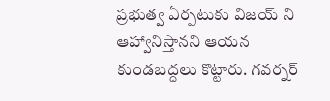ప్రభుత్వ ఏర్పటుకు విజయ్ ని ఆహ్వానిస్తానని ఆయన కుండబద్దలు కొట్టారు. గవర్నర్‌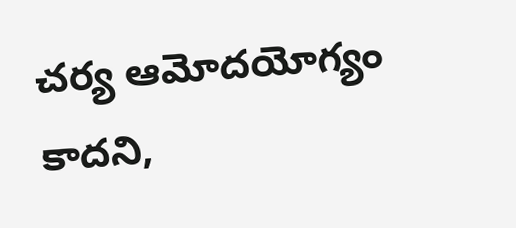చర్య ఆమోదయోగ్యం కాదని,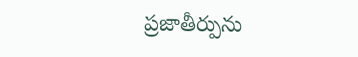ప్రజాతీర్పును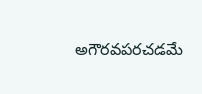అగౌరవపరచడమే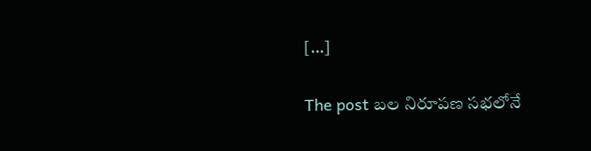[…]

The post బల నిరూపణ సభలోనే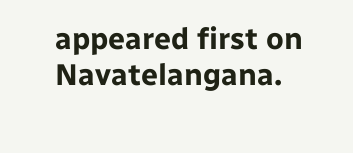appeared first on Navatelangana.